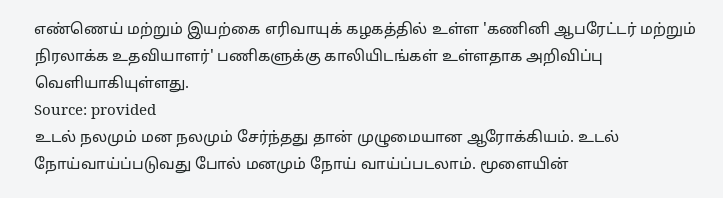எண்ணெய் மற்றும் இயற்கை எரிவாயுக் கழகத்தில் உள்ள 'கணினி ஆபரேட்டர் மற்றும் நிரலாக்க உதவியாளர்' பணிகளுக்கு காலியிடங்கள் உள்ளதாக அறிவிப்பு வெளியாகியுள்ளது.
Source: provided
உடல் நலமும் மன நலமும் சேர்ந்தது தான் முழுமையான ஆரோக்கியம். உடல் நோய்வாய்ப்படுவது போல் மனமும் நோய் வாய்ப்படலாம். மூளையின்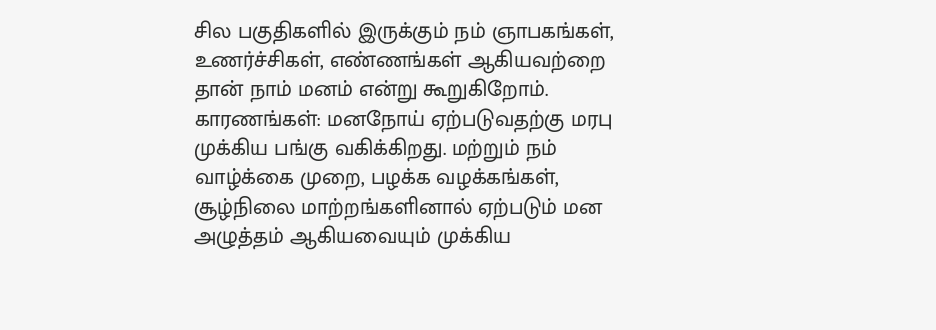சில பகுதிகளில் இருக்கும் நம் ஞாபகங்கள், உணர்ச்சிகள், எண்ணங்கள் ஆகியவற்றை தான் நாம் மனம் என்று கூறுகிறோம்.
காரணங்கள்: மனநோய் ஏற்படுவதற்கு மரபு முக்கிய பங்கு வகிக்கிறது. மற்றும் நம் வாழ்க்கை முறை, பழக்க வழக்கங்கள், சூழ்நிலை மாற்றங்களினால் ஏற்படும் மன அழுத்தம் ஆகியவையும் முக்கிய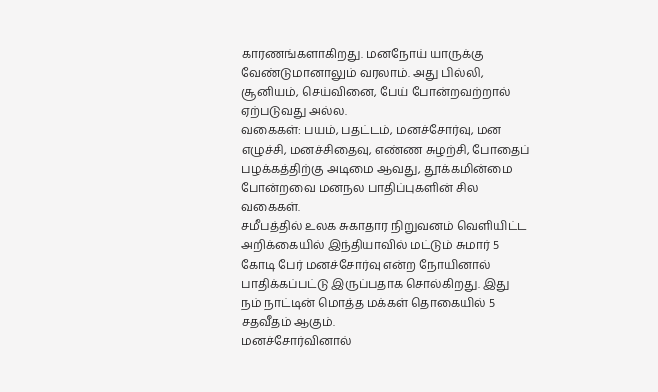காரணங்களாகிறது. மனநோய் யாருக்கு வேண்டுமானாலும் வரலாம். அது பில்லி, சூனியம், செய்வினை, பேய் போன்றவற்றால் ஏற்படுவது அல்ல.
வகைகள்: பயம், பதட்டம், மனச்சோர்வு, மன எழுச்சி, மனச்சிதைவு, எண்ண சுழற்சி, போதைப் பழக்கத்திற்கு அடிமை ஆவது, தூக்கமின்மை போன்றவை மனநல பாதிப்புகளின் சில வகைகள்.
சமீபத்தில் உலக சுகாதார நிறுவனம் வெளியிட்ட அறிக்கையில் இந்தியாவில் மட்டும் சுமார் 5 கோடி பேர் மனச்சோர்வு என்ற நோயினால் பாதிக்கப்பட்டு இருப்பதாக சொல்கிறது. இது நம் நாட்டின் மொத்த மக்கள் தொகையில் 5 சதவீதம் ஆகும்.
மனச்சோர்வினால்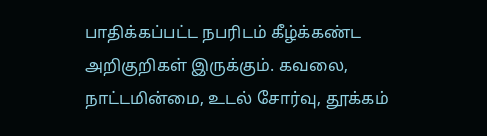பாதிக்கப்பட்ட நபரிடம் கீழ்க்கண்ட அறிகுறிகள் இருக்கும். கவலை, நாட்டமின்மை, உடல் சோர்வு, தூக்கம்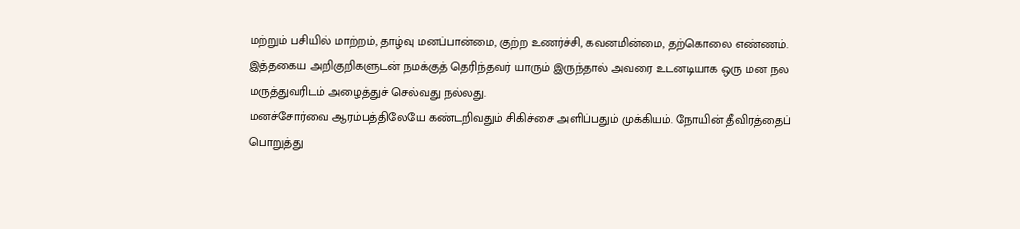மற்றும் பசியில் மாற்றம், தாழ்வு மனப்பான்மை, குற்ற உணர்ச்சி, கவனமின்மை, தற்கொலை எண்ணம். இத்தகைய அறிகுறிகளுடன் நமக்குத் தெரிந்தவர் யாரும் இருந்தால் அவரை உடனடியாக ஒரு மன நல மருத்துவரிடம் அழைத்துச் செல்வது நல்லது.
மனச்சோர்வை ஆரம்பத்திலேயே கண்டறிவதும் சிகிச்சை அளிப்பதும் முக்கியம். நோயின் தீவிரத்தைப் பொறுத்து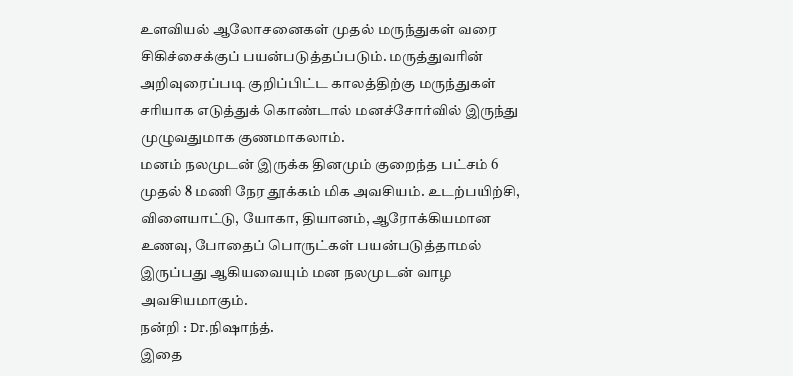உளவியல் ஆலோசனைகள் முதல் மருந்துகள் வரை சிகிச்சைக்குப் பயன்படுத்தப்படும். மருத்துவரின் அறிவுரைப்படி குறிப்பிட்ட காலத்திற்கு மருந்துகள் சரியாக எடுத்துக் கொண்டால் மனச்சோர்வில் இருந்து முழுவதுமாக குணமாகலாம்.
மனம் நலமுடன் இருக்க தினமும் குறைந்த பட்சம் 6 முதல் 8 மணி நேர தூக்கம் மிக அவசியம். உடற்பயிற்சி, விளையாட்டு, யோகா, தியானம், ஆரோக்கியமான உணவு, போதைப் பொருட்கள் பயன்படுத்தாமல் இருப்பது ஆகியவையும் மன நலமுடன் வாழ அவசியமாகும்.
நன்றி : Dr.நிஷாந்த்.
இதை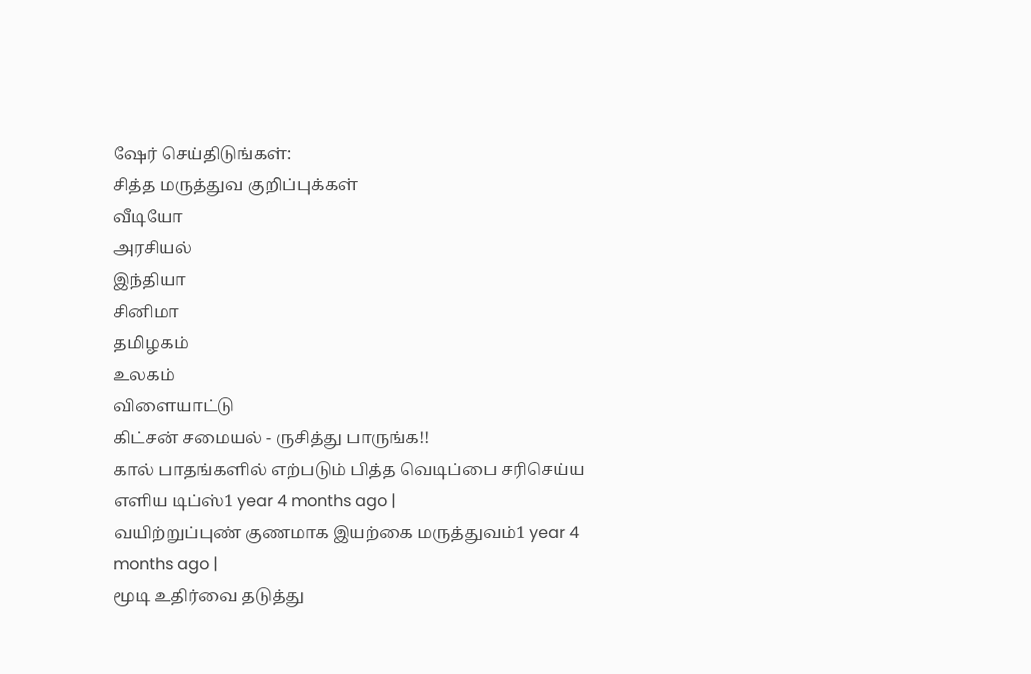ஷேர் செய்திடுங்கள்:
சித்த மருத்துவ குறிப்புக்கள்
வீடியோ
அரசியல்
இந்தியா
சினிமா
தமிழகம்
உலகம்
விளையாட்டு
கிட்சன் சமையல் - ருசித்து பாருங்க!!
கால் பாதங்களில் எற்படும் பித்த வெடிப்பை சரிசெய்ய எளிய டிப்ஸ்1 year 4 months ago |
வயிற்றுப்புண் குணமாக இயற்கை மருத்துவம்1 year 4 months ago |
மூடி உதிர்வை தடுத்து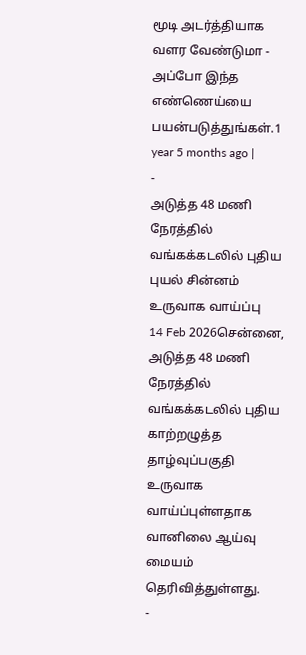மூடி அடர்த்தியாக வளர வேண்டுமா - அப்போ இந்த எண்ணெய்யை பயன்படுத்துங்கள்.1 year 5 months ago |
-
அடுத்த 48 மணி நேரத்தில் வங்கக்கடலில் புதிய புயல் சின்னம் உருவாக வாய்ப்பு
14 Feb 2026சென்னை, அடுத்த 48 மணி நேரத்தில் வங்கக்கடலில் புதிய காற்றழுத்த தாழ்வுப்பகுதி உருவாக வாய்ப்புள்ளதாக வானிலை ஆய்வு மையம் தெரிவித்துள்ளது.
-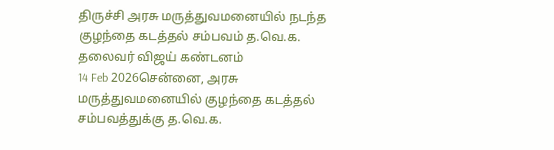திருச்சி அரசு மருத்துவமனையில் நடந்த குழந்தை கடத்தல் சம்பவம் த.வெ.க. தலைவர் விஜய் கண்டனம்
14 Feb 2026சென்னை, அரசு மருத்துவமனையில் குழந்தை கடத்தல் சம்பவத்துக்கு த.வெ.க.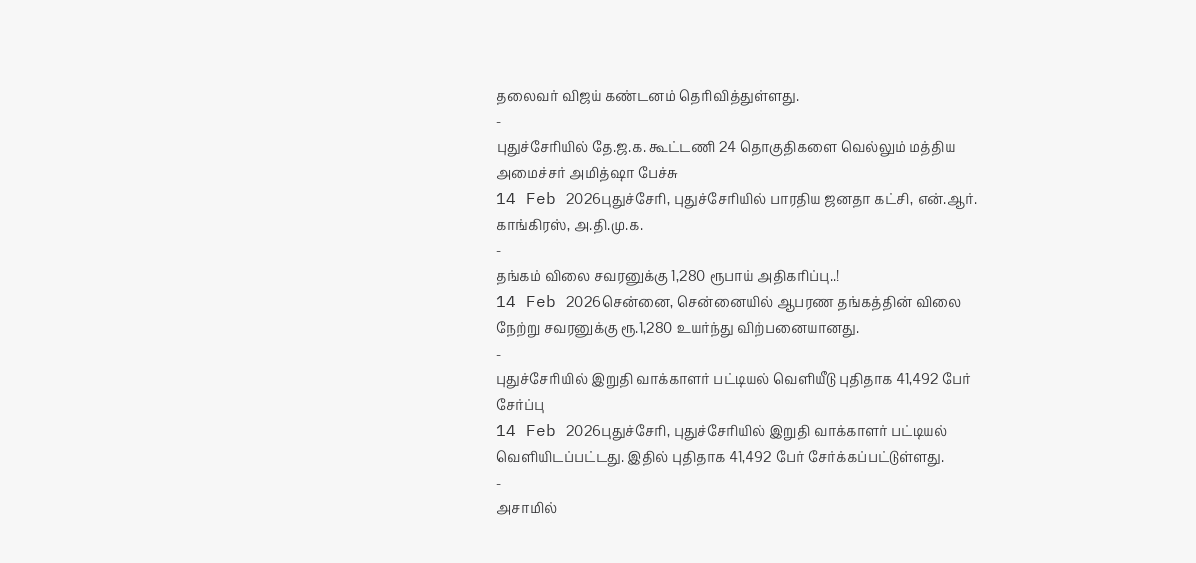தலைவர் விஜய் கண்டனம் தெரிவித்துள்ளது.
-
புதுச்சேரியில் தே.ஜ.க. கூட்டணி 24 தொகுதிகளை வெல்லும் மத்திய அமைச்சர் அமித்ஷா பேச்சு
14 Feb 2026புதுச்சேரி, புதுச்சேரியில் பாரதிய ஜனதா கட்சி, என்.ஆர். காங்கிரஸ், அ.தி.மு.க.
-
தங்கம் விலை சவரனுக்கு 1,280 ரூபாய் அதிகரிப்பு..!
14 Feb 2026சென்னை, சென்னையில் ஆபரண தங்கத்தின் விலை நேற்று சவரனுக்கு ரூ.1,280 உயர்ந்து விற்பனையானது.
-
புதுச்சேரியில் இறுதி வாக்காளர் பட்டியல் வெளியீடு புதிதாக 41,492 பேர் சேர்ப்பு
14 Feb 2026புதுச்சேரி, புதுச்சேரியில் இறுதி வாக்காளர் பட்டியல் வெளியிடப்பட்டது. இதில் புதிதாக 41,492 பேர் சேர்க்கப்பட்டுள்ளது.
-
அசாமில்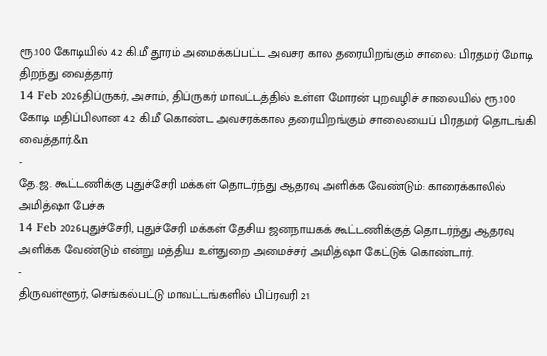ரூ.100 கோடியில் 4.2 கி.மீ தூரம் அமைக்கப்பட்ட அவசர கால தரையிறங்கும் சாலை: பிரதமர் மோடி திறந்து வைத்தார்
14 Feb 2026திப்ருகர், அசாம், திப்ருகர் மாவட்டத்தில் உள்ள மோரன் புறவழிச் சாலையில் ரூ.100 கோடி மதிப்பிலான 4.2 கி.மீ கொண்ட அவசரக்கால தரையிறங்கும் சாலையைப் பிரதமர் தொடங்கி வைத்தார்.&n
-
தே.ஜ. கூட்டணிக்கு புதுச்சேரி மக்கள் தொடர்ந்து ஆதரவு அளிக்க வேண்டும்: காரைக்காலில் அமித்ஷா பேச்சு
14 Feb 2026புதுச்சேரி, புதுச்சேரி மக்கள் தேசிய ஜனநாயகக் கூட்டணிக்குத் தொடர்ந்து ஆதரவு அளிக்க வேண்டும் என்று மத்திய உள்துறை அமைச்சர் அமித்ஷா கேட்டுக் கொண்டார்.
-
திருவள்ளூர், செங்கல்பட்டு மாவட்டங்களில் பிப்ரவரி 21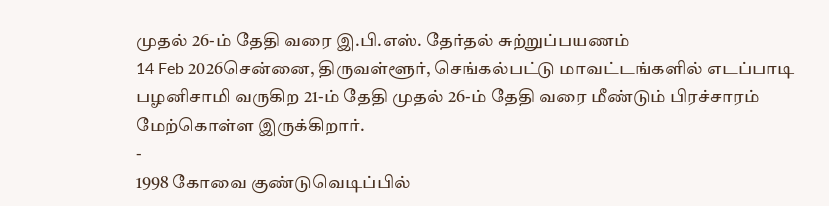முதல் 26-ம் தேதி வரை இ.பி.எஸ். தேர்தல் சுற்றுப்பயணம்
14 Feb 2026சென்னை, திருவள்ளூர், செங்கல்பட்டு மாவட்டங்களில் எடப்பாடி பழனிசாமி வருகிற 21-ம் தேதி முதல் 26-ம் தேதி வரை மீண்டும் பிரச்சாரம் மேற்கொள்ள இருக்கிறார்.
-
1998 கோவை குண்டுவெடிப்பில்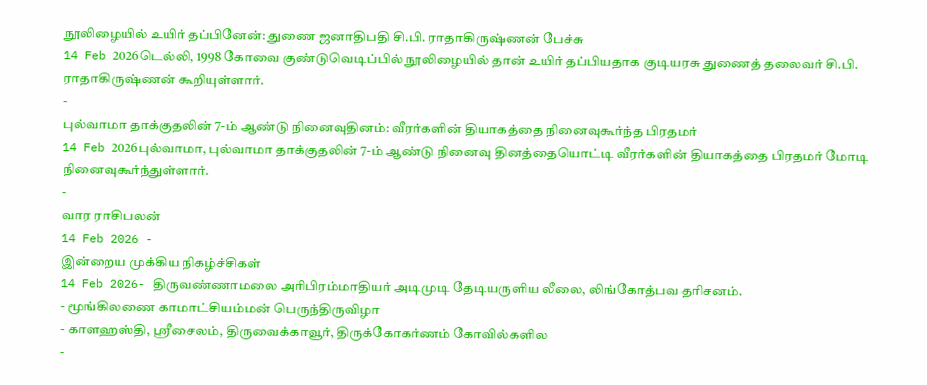நூலிழையில் உயிர் தப்பினேன்: துணை ஜனாதிபதி சி.பி. ராதாகிருஷ்ணன் பேச்சு
14 Feb 2026டெல்லி, 1998 கோவை குண்டுவெடிப்பில் நூலிழையில் தான் உயிர் தப்பியதாக குடியரசு துணைத் தலைவர் சி.பி. ராதாகிருஷ்ணன் கூறியுள்ளார்.
-
புல்வாமா தாக்குதலின் 7-ம் ஆண்டு நினைவுதினம்: வீரர்களின் தியாகத்தை நினைவுகூர்ந்த பிரதமர்
14 Feb 2026புல்வாமா, புல்வாமா தாக்குதலின் 7-ம் ஆண்டு நினைவு தினத்தையொட்டி வீரர்களின் தியாகத்தை பிரதமர் மோடி நினைவுகூர்ந்துள்ளார்.
-
வார ராசிபலன்
14 Feb 2026 -
இன்றைய முக்கிய நிகழ்ச்சிகள்
14 Feb 2026- திருவண்ணாமலை அரிபிரம்மாதியர் அடிமுடி தேடியருளிய லீலை, லிங்கோத்பவ தரிசனம்.
- மூங்கிலணை காமாட்சியம்மன் பெருந்திருவிழா
- காளஹஸ்தி, ஶ்ரீசைலம், திருவைக்காவூர், திருக்கோகர்ணம் கோவில்களில
-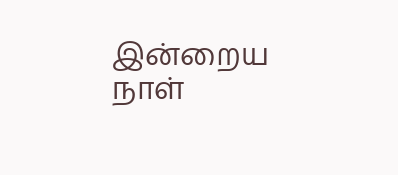இன்றைய நாள்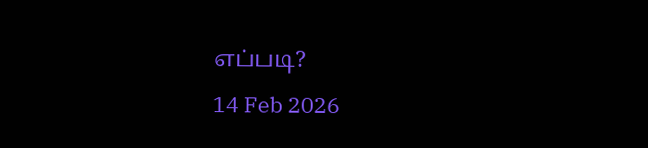எப்படி?
14 Feb 2026